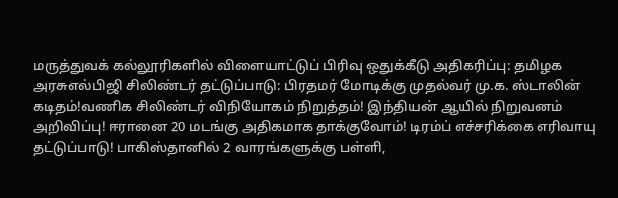மருத்துவக் கல்லூரிகளில் விளையாட்டுப் பிரிவு ஒதுக்கீடு அதிகரிப்பு: தமிழக அரசுஎல்பிஜி சிலிண்டர் தட்டுப்பாடு: பிரதமர் மோடிக்கு முதல்வர் மு.க. ஸ்டாலின் கடிதம்!வணிக சிலிண்டர் விநியோகம் நிறுத்தம்! இந்தியன் ஆயில் நிறுவனம் அறிவிப்பு! ஈரானை 20 மடங்கு அதிகமாக தாக்குவோம்! டிரம்ப் எச்சரிக்கை எரிவாயு தட்டுப்பாடு! பாகிஸ்தானில் 2 வாரங்களுக்கு பள்ளி,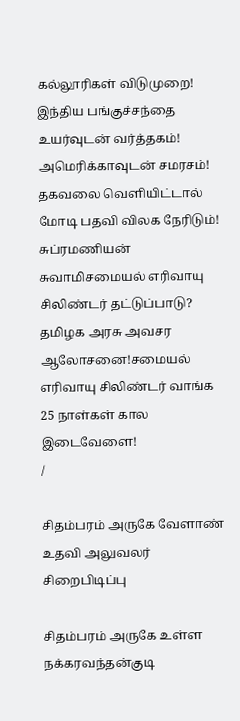கல்லூரிகள் விடுமுறை! இந்திய பங்குச்சந்தை உயர்வுடன் வர்த்தகம்! அமெரிக்காவுடன் சமரசம்! தகவலை வெளியிட்டால் மோடி பதவி விலக நேரிடும்! சுப்ரமணியன் சுவாமிசமையல் எரிவாயு சிலிண்டர் தட்டுப்பாடு? தமிழக அரசு அவசர ஆலோசனை!சமையல் எரிவாயு சிலிண்டர் வாங்க 25 நாள்கள் கால இடைவேளை!
/

சிதம்பரம் அருகே வேளாண் உதவி அலுவலர் சிறைபிடிப்பு

சிதம்பரம் அருகே உள்ள நக்கரவந்தன்குடி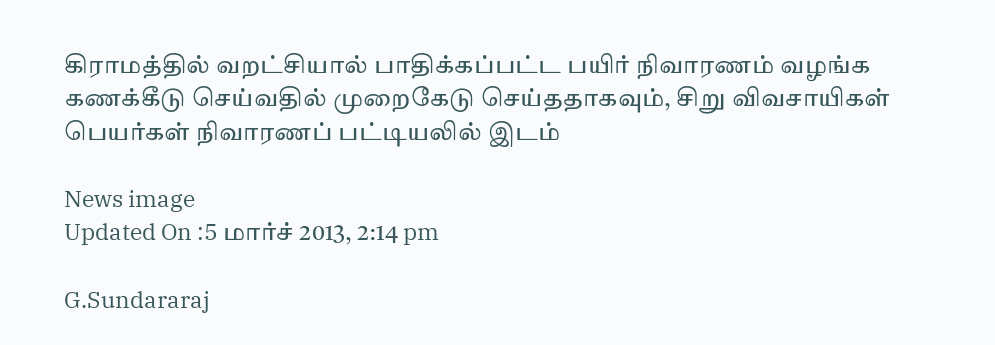கிராமத்தில் வறட்சியால் பாதிக்கப்பட்ட பயிர் நிவாரணம் வழங்க கணக்கீடு செய்வதில் முறைகேடு செய்ததாகவும், சிறு விவசாயிகள் பெயர்கள் நிவாரணப் பட்டியலில் இடம்

News image
Updated On :5 மார்ச் 2013, 2:14 pm

G.Sundararaj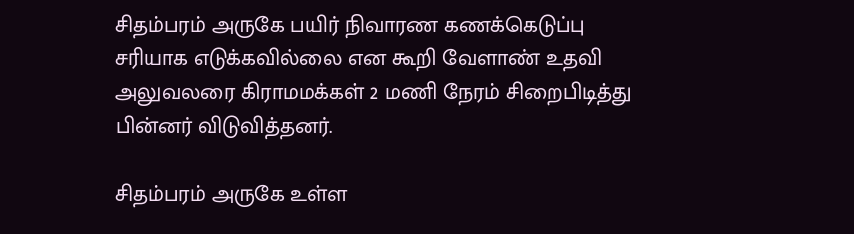சிதம்பரம் அருகே பயிர் நிவாரண கணக்கெடுப்பு சரியாக எடுக்கவில்லை என கூறி வேளாண் உதவி அலுவலரை கிராமமக்கள் 2 மணி நேரம் சிறைபிடித்து பின்னர் விடுவித்தனர்.

சிதம்பரம் அருகே உள்ள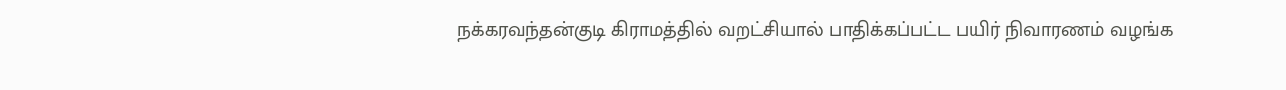நக்கரவந்தன்குடி கிராமத்தில் வறட்சியால் பாதிக்கப்பட்ட பயிர் நிவாரணம் வழங்க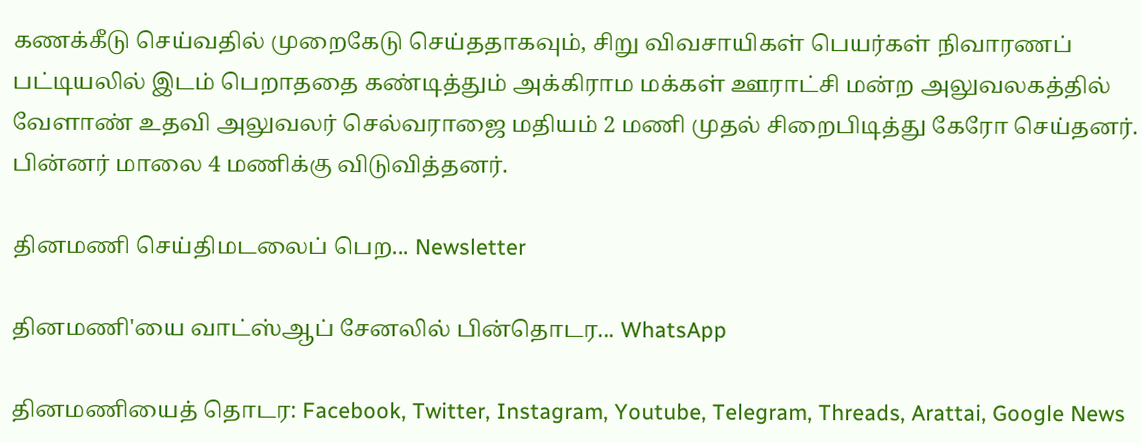கணக்கீடு செய்வதில் முறைகேடு செய்ததாகவும், சிறு விவசாயிகள் பெயர்கள் நிவாரணப் பட்டியலில் இடம் பெறாததை கண்டித்தும் அக்கிராம மக்கள் ஊராட்சி மன்ற அலுவலகத்தில் வேளாண் உதவி அலுவலர் செல்வராஜை மதியம் 2 மணி முதல் சிறைபிடித்து கேரோ செய்தனர். பின்னர் மாலை 4 மணிக்கு விடுவித்தனர்.

தினமணி செய்திமடலைப் பெற... Newsletter

தினமணி'யை வாட்ஸ்ஆப் சேனலில் பின்தொடர... WhatsApp

தினமணியைத் தொடர: Facebook, Twitter, Instagram, Youtube, Telegram, Threads, Arattai, Google News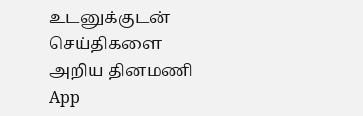உடனுக்குடன் செய்திகளை அறிய தினமணி App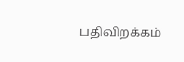பதிவிறக்கம்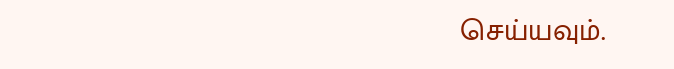செய்யவும்.